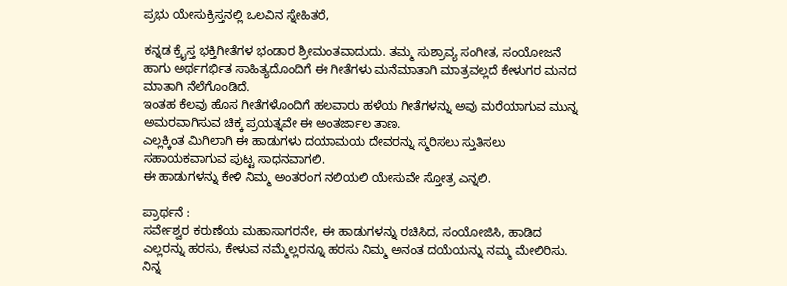ಪ್ರಭು ಯೇಸುಕ್ರಿಸ್ತನಲ್ಲಿ ಒಲವಿನ ಸ್ನೇಹಿತರೆ,

ಕನ್ನಡ ಕ್ರೈಸ್ತ ಭಕ್ತಿಗೀತೆಗಳ ಭಂಡಾರ ಶ್ರೀಮಂತವಾದುದು. ತಮ್ಮ ಸುಶ್ರಾವ್ಯ ಸಂಗೀತ, ಸಂಯೋಜನೆ ಹಾಗು ಅರ್ಥಗರ್ಭಿತ ಸಾಹಿತ್ಯದೊಂದಿಗೆ ಈ ಗೀತೆಗಳು ಮನೆಮಾತಾಗಿ ಮಾತ್ರವಲ್ಲದೆ ಕೇಳುಗರ ಮನದ ಮಾತಾಗಿ ನೆಲೆಗೊಂಡಿದೆ.
ಇಂತಹ ಕೆಲವು ಹೊಸ ಗೀತೆಗಳೊಂದಿಗೆ ಹಲವಾರು ಹಳೆಯ ಗೀತೆಗಳನ್ನು ಅವು ಮರೆಯಾಗುವ ಮುನ್ನ ಅಮರವಾಗಿಸುವ ಚಿಕ್ಕ ಪ್ರಯತ್ನವೇ ಈ ಅಂತರ್ಜಾಲ ತಾಣ.
ಎಲ್ಲಕ್ಕಿಂತ ಮಿಗಿಲಾಗಿ ಈ ಹಾಡುಗಳು ದಯಾಮಯ ದೇವರನ್ನು ಸ್ಮರಿಸಲು ಸ್ತುತಿಸಲು ಸಹಾಯಕವಾಗುವ ಪುಟ್ಟ ಸಾಧನವಾಗಲಿ.
ಈ ಹಾಡುಗಳನ್ನು ಕೇಳಿ ನಿಮ್ಮ ಅಂತರಂಗ ನಲಿಯಲಿ ಯೇಸುವೇ ಸ್ತೋತ್ರ ಎನ್ನಲಿ.

ಪ್ರಾರ್ಥನೆ :
ಸರ್ವೇಶ್ವರ ಕರುಣೆಯ ಮಹಾಸಾಗರನೇ, ಈ ಹಾಡುಗಳನ್ನು ರಚಿಸಿದ, ಸಂಯೋಜಿಸಿ, ಹಾಡಿದ ಎಲ್ಲರನ್ನು ಹರಸು, ಕೇಳುವ ನಮ್ಮೆಲ್ಲರನ್ನೂ ಹರಸು ನಿಮ್ಮ ಅನಂತ ದಯೆಯನ್ನು ನಮ್ಮ ಮೇಲಿರಿಸು. ನಿನ್ನ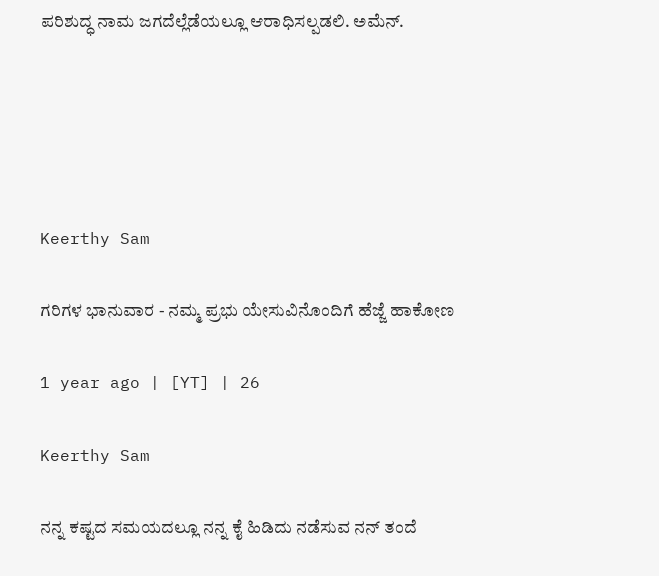ಪರಿಶುದ್ಧ ನಾಮ ಜಗದೆಲ್ಲೆಡೆಯಲ್ಲೂ ಆರಾಧಿಸಲ್ಪಡಲಿ. ಅಮೆನ್.





Keerthy Sam

ಗರಿಗಳ ಭಾನುವಾರ - ನಮ್ಮ ಪ್ರಭು ಯೇಸುವಿನೊಂದಿಗೆ ಹೆಜ್ಜೆ ಹಾಕೋಣ

1 year ago | [YT] | 26

Keerthy Sam

ನನ್ನ ಕಷ್ಟದ ಸಮಯದಲ್ಲೂ ನನ್ನ ಕೈ ಹಿಡಿದು ನಡೆಸುವ ನನ್ ತಂದೆ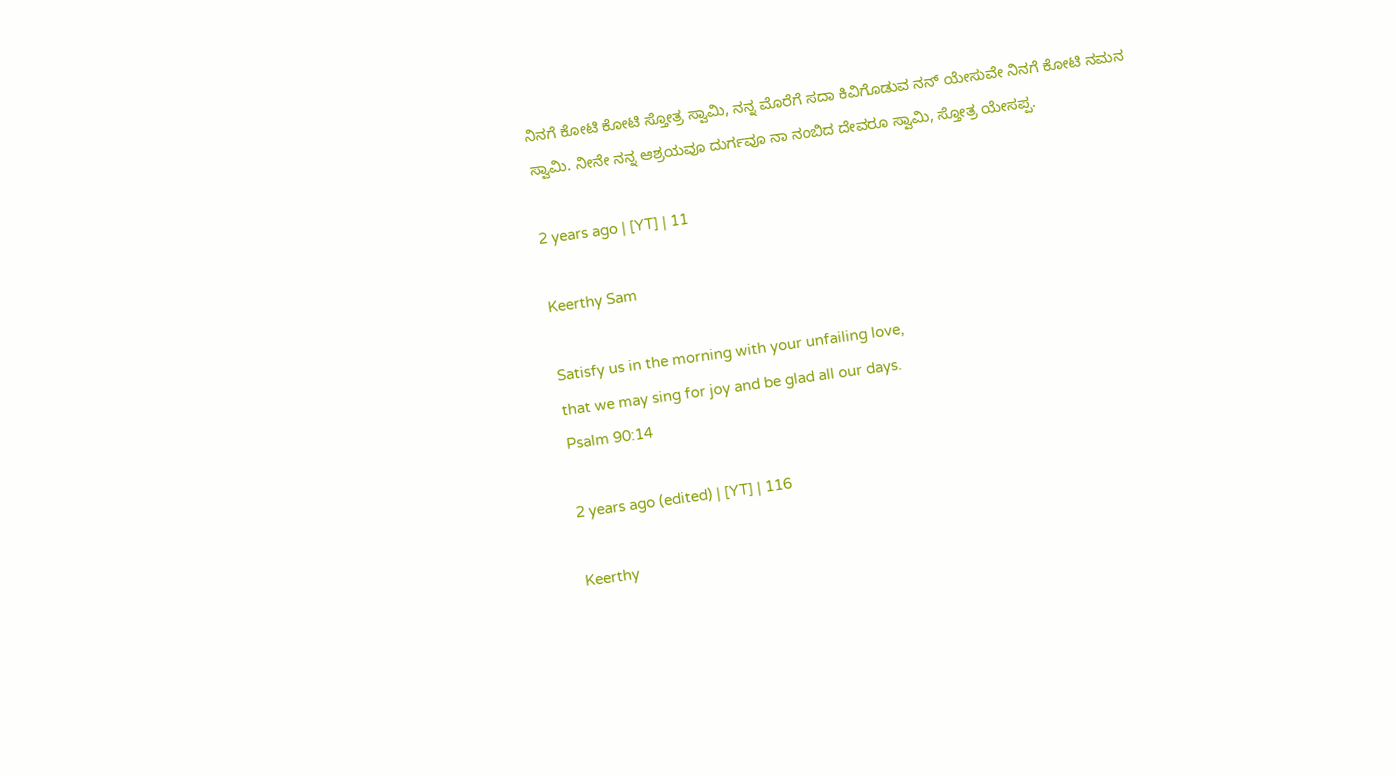ನಿನಗೆ ಕೋಟಿ ಕೋಟಿ ಸ್ತೋತ್ರ ಸ್ವಾಮಿ, ನನ್ನ ಮೊರೆಗೆ ಸದಾ ಕಿವಿಗೊಡುವ ನನ್ ಯೇಸುವೇ ನಿನಗೆ ಕೋಟಿ ನಮನ ಸ್ವಾಮಿ. ನೀನೇ ನನ್ನ ಆಶ್ರಯವೂ ದುರ್ಗವೂ ನಾ ನಂಬಿದ ದೇವರೂ ಸ್ವಾಮಿ, ಸ್ತೋತ್ರ ಯೇಸಪ್ಪ.

2 years ago | [YT] | 11

Keerthy Sam

Satisfy us in the morning with your unfailing love,
that we may sing for joy and be glad all our days.
Psalm 90:14

2 years ago (edited) | [YT] | 116

Keerthy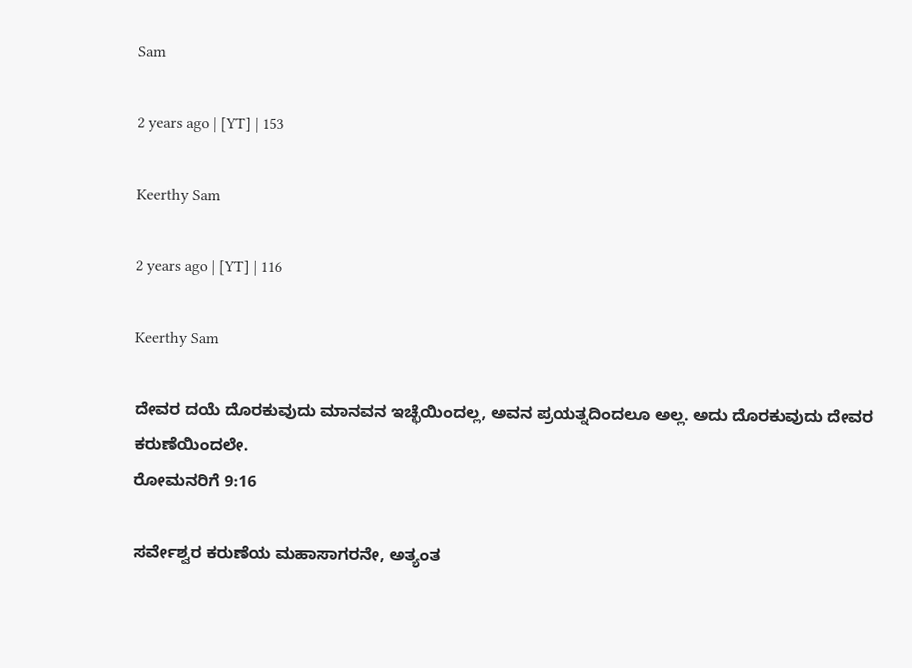Sam

2 years ago | [YT] | 153

Keerthy Sam

2 years ago | [YT] | 116

Keerthy Sam

ದೇವರ ದಯೆ ದೊರಕುವುದು ಮಾನವನ ಇಚ್ಛೆಯಿಂದಲ್ಲ, ಅವನ ಪ್ರಯತ್ನದಿಂದಲೂ ಅಲ್ಲ. ಅದು ದೊರಕುವುದು ದೇವರ ಕರುಣೆಯಿಂದಲೇ.
ರೋಮನರಿಗೆ 9:16

ಸರ್ವೇಶ್ವರ ಕರುಣೆಯ ಮಹಾಸಾಗರನೇ, ಅತ್ಯಂತ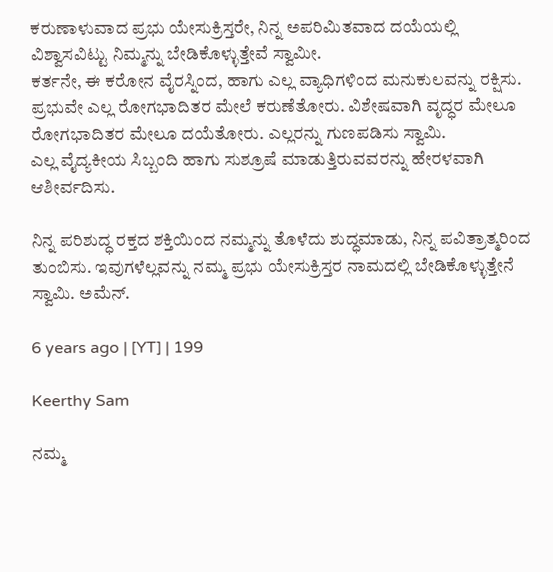ಕರುಣಾಳುವಾದ ಪ್ರಭು ಯೇಸುಕ್ರಿಸ್ತರೇ, ನಿನ್ನ ಅಪರಿಮಿತವಾದ ದಯೆಯಲ್ಲಿ ವಿಶ್ವಾಸವಿಟ್ಟು ನಿಮ್ಮನ್ನು ಬೇಡಿಕೊಳ್ಳುತ್ತೇವೆ ಸ್ವಾಮೀ.
ಕರ್ತನೇ, ಈ ಕರೋನ ವೈರಸ್ನಿಂದ, ಹಾಗು ಎಲ್ಲ ವ್ಯಾಧಿಗಳಿಂದ ಮನುಕುಲವನ್ನು ರಕ್ಷಿಸು.
ಪ್ರಭುವೇ ಎಲ್ಲ ರೋಗಭಾದಿತರ ಮೇಲೆ ಕರುಣೆತೋರು. ವಿಶೇಷವಾಗಿ ವೃದ್ಧರ ಮೇಲೂ
ರೋಗಭಾದಿತರ ಮೇಲೂ ದಯೆತೋರು. ಎಲ್ಲರನ್ನು ಗುಣಪಡಿಸು ಸ್ವಾಮಿ.
ಎಲ್ಲ ವೈದ್ಯಕೀಯ ಸಿಬ್ಬಂದಿ ಹಾಗು ಸುಶ್ರೂಷೆ ಮಾಡುತ್ತಿರುವವರನ್ನು ಹೇರಳವಾಗಿ ಆಶೀರ್ವದಿಸು.

ನಿನ್ನ ಪರಿಶುದ್ಧ ರಕ್ತದ ಶಕ್ತಿಯಿಂದ ನಮ್ಮನ್ನು ತೊಳೆದು ಶುದ್ಧಮಾಡು, ನಿನ್ನ ಪವಿತ್ರಾತ್ಮರಿಂದ ತುಂಬಿಸು. ಇವುಗಳೆಲ್ಲವನ್ನು ನಮ್ಮ ಪ್ರಭು ಯೇಸುಕ್ರಿಸ್ತರ ನಾಮದಲ್ಲಿ ಬೇಡಿಕೊಳ್ಳುತ್ತೇನೆ ಸ್ವಾಮಿ. ಅಮೆನ್.

6 years ago | [YT] | 199

Keerthy Sam

ನಮ್ಮ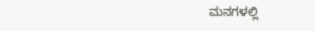ಮನಗಳಲ್ಲಿ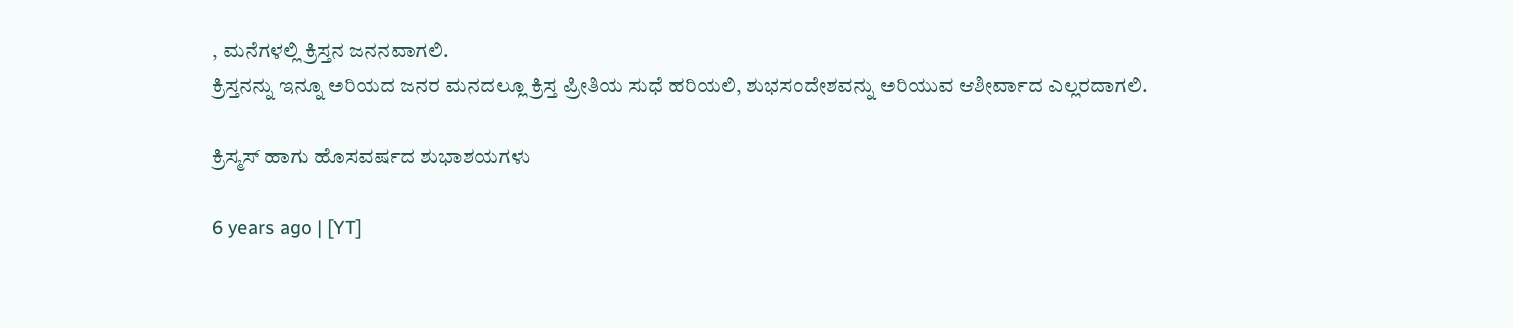, ಮನೆಗಳಲ್ಲಿ ಕ್ರಿಸ್ತನ ಜನನವಾಗಲಿ.
ಕ್ರಿಸ್ತನನ್ನು ಇನ್ನೂ ಅರಿಯದ ಜನರ ಮನದಲ್ಲೂ ಕ್ರಿಸ್ತ ಪ್ರೀತಿಯ ಸುಧೆ ಹರಿಯಲಿ, ಶುಭಸಂದೇಶವನ್ನು ಅರಿಯುವ ಆಶೀರ್ವಾದ ಎಲ್ಲರದಾಗಲಿ.

ಕ್ರಿಸ್ಮಸ್ ಹಾಗು ಹೊಸವರ್ಷದ ಶುಭಾಶಯಗಳು

6 years ago | [YT]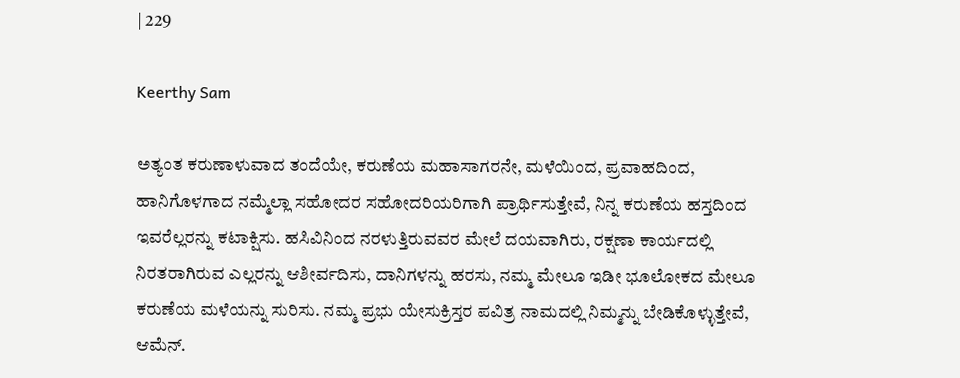| 229

Keerthy Sam

ಅತ್ಯಂತ ಕರುಣಾಳುವಾದ ತಂದೆಯೇ, ಕರುಣೆಯ ಮಹಾಸಾಗರನೇ, ಮಳೆಯಿಂದ, ಪ್ರವಾಹದಿಂದ, ಹಾನಿಗೊಳಗಾದ ನಮ್ಮೆಲ್ಲಾ ಸಹೋದರ ಸಹೋದರಿಯರಿಗಾಗಿ ಪ್ರಾರ್ಥಿಸುತ್ತೇವೆ, ನಿನ್ನ ಕರುಣೆಯ ಹಸ್ತದಿಂದ ಇವರೆಲ್ಲರನ್ನು ಕಟಾಕ್ಷಿಸು. ಹಸಿವಿನಿಂದ ನರಳುತ್ತಿರುವವರ ಮೇಲೆ ದಯವಾಗಿರು, ರಕ್ಷಣಾ ಕಾರ್ಯದಲ್ಲಿ ನಿರತರಾಗಿರುವ ಎಲ್ಲರನ್ನು ಆಶೀರ್ವದಿಸು, ದಾನಿಗಳನ್ನು ಹರಸು, ನಮ್ಮ ಮೇಲೂ ಇಡೀ ಭೂಲೋಕದ ಮೇಲೂ ಕರುಣೆಯ ಮಳೆಯನ್ನು ಸುರಿಸು. ನಮ್ಮ ಪ್ರಭು ಯೇಸುಕ್ರಿಸ್ತರ ಪವಿತ್ರ ನಾಮದಲ್ಲಿ ನಿಮ್ಮನ್ನು ಬೇಡಿಕೊಳ್ಳುತ್ತೇವೆ, ಆಮೆನ್.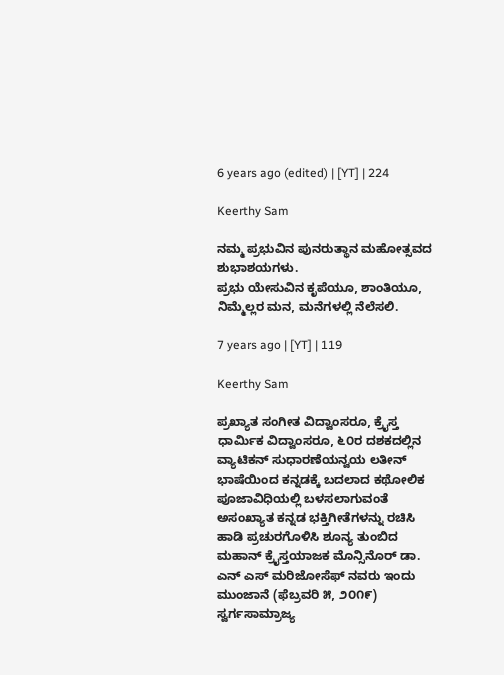6 years ago (edited) | [YT] | 224

Keerthy Sam

ನಮ್ಮ ಪ್ರಭುವಿನ ಪುನರುತ್ಥಾನ ಮಹೋತ್ಸವದ ಶುಭಾಶಯಗಳು.
ಪ್ರಭು ಯೇಸುವಿನ ಕೃಪೆಯೂ, ಶಾಂತಿಯೂ, ನಿಮ್ಮೆಲ್ಲರ ಮನ, ಮನೆಗಳಲ್ಲಿ ನೆಲೆಸಲಿ.

7 years ago | [YT] | 119

Keerthy Sam

ಪ್ರಖ್ಯಾತ ಸಂಗೀತ ವಿದ್ವಾಂಸರೂ, ಕ್ರೈಸ್ತ ಧಾರ್ಮಿಕ ವಿದ್ವಾಂಸರೂ, ೬೦ರ ದಶಕದಲ್ಲಿನ ವ್ಯಾಟಿಕನ್ ಸುಧಾರಣೆಯನ್ವಯ ಲತೀನ್ ಭಾಷೆಯಿಂದ ಕನ್ನಡಕ್ಕೆ ಬದಲಾದ ಕಥೋಲಿಕ ಪೂಜಾವಿಧಿಯಲ್ಲಿ ಬಳಸಲಾಗುವಂತೆ ಅಸಂಖ್ಯಾತ ಕನ್ನಡ ಭಕ್ತಿಗೀತೆಗಳನ್ನು ರಚಿಸಿ ಹಾಡಿ ಪ್ರಚುರಗೊಳಿಸಿ ಶೂನ್ಯ ತುಂಬಿದ ಮಹಾನ್ ಕ್ರೈಸ್ತಯಾಜಕ ಮೊನ್ಸಿನೊರ್ ಡಾ. ಎನ್ ಎಸ್ ಮರಿಜೋಸೆಫ್ ನವರು ಇಂದು ಮುಂಜಾನೆ (ಫೆಬ್ರವರಿ ೫, ೨೦೧೯) ಸ್ವರ್ಗಸಾಮ್ರಾಜ್ಯ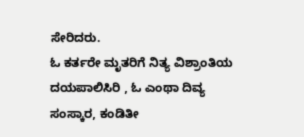ಸೇರಿದರು.
ಓ ಕರ್ತರೇ ಮೃತರಿಗೆ ನಿತ್ಯ ವಿಶ್ರಾಂತಿಯ ದಯಪಾಲಿಸಿರಿ , ಓ ಎಂಥಾ ದಿವ್ಯ ಸಂಸ್ಕಾರ, ಕಂಡಿತೀ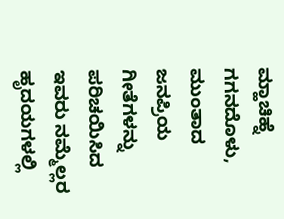ಮ್ಹಾಚಿಹ್ನೆ ಗಗನದೊಳು, ಮುಂತಾದ ಜನಪ್ರಿಯ ಗೀತೆಗಳನ್ನು ಪರಿಚಯಿಸಿದ ಇವರು ನಮ್ಮೆಲ್ಲರ ಹೃದಯಗಳಲ್ಲಿ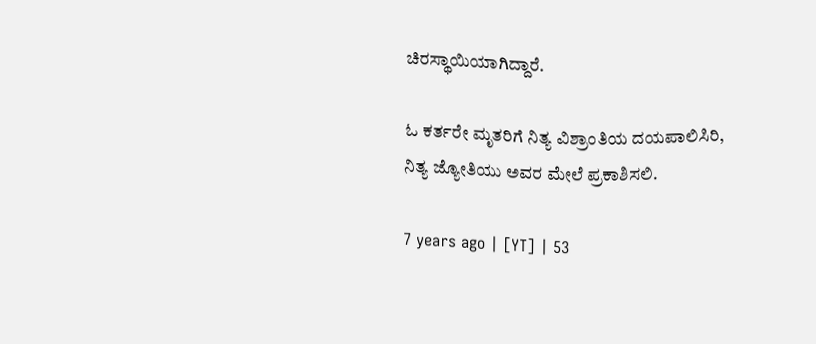ಚಿರಸ್ಥಾಯಿಯಾಗಿದ್ದಾರೆ.

ಓ ಕರ್ತರೇ ಮೃತರಿಗೆ ನಿತ್ಯ ವಿಶ್ರಾಂತಿಯ ದಯಪಾಲಿಸಿರಿ,
ನಿತ್ಯ ಜ್ಯೋತಿಯು ಅವರ ಮೇಲೆ ಪ್ರಕಾಶಿಸಲಿ.

7 years ago | [YT] | 53